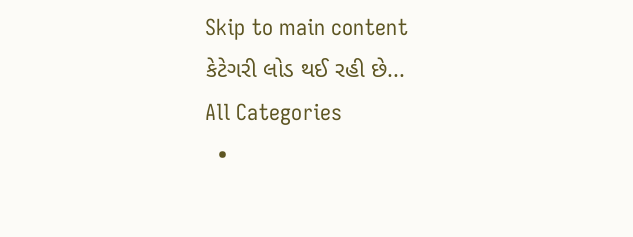Skip to main content
કેટેગરી લોડ થઈ રહી છે...
All Categories
  •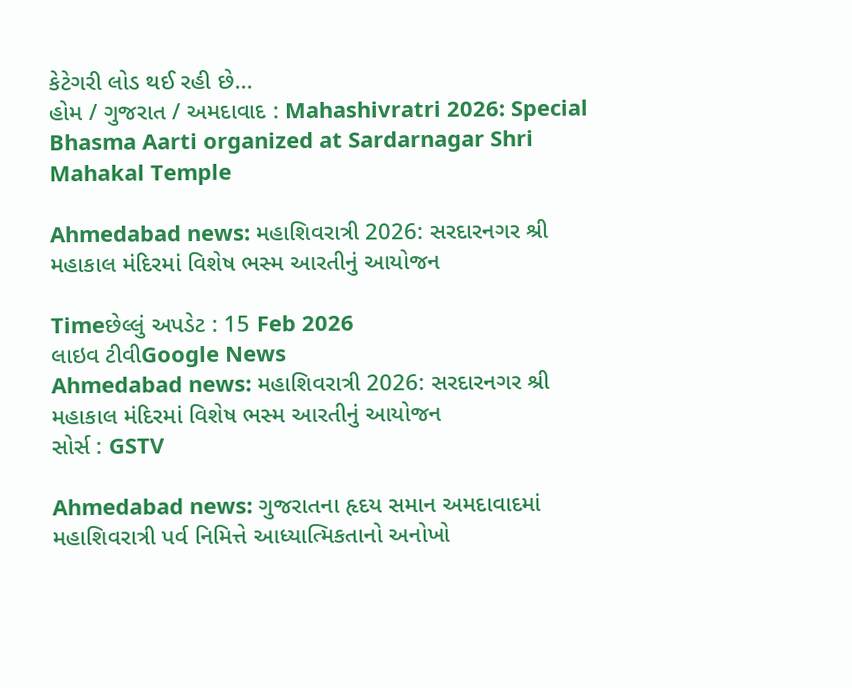કેટેગરી લોડ થઈ રહી છે...
હોમ / ગુજરાત / અમદાવાદ : Mahashivratri 2026: Special Bhasma Aarti organized at Sardarnagar Shri Mahakal Temple

Ahmedabad news: મહાશિવરાત્રી 2026: સરદારનગર શ્રી મહાકાલ મંદિરમાં વિશેષ ભસ્મ આરતીનું આયોજન

Timeછેલ્લું અપડેટ : 15 Feb 2026
લાઇવ ટીવીGoogle News
Ahmedabad news: મહાશિવરાત્રી 2026: સરદારનગર શ્રી મહાકાલ મંદિરમાં વિશેષ ભસ્મ આરતીનું આયોજન
સોર્સ : GSTV

Ahmedabad news: ગુજરાતના હૃદય સમાન અમદાવાદમાં મહાશિવરાત્રી પર્વ નિમિત્તે આધ્યાત્મિકતાનો અનોખો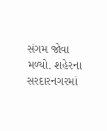સંગમ જોવા મળ્યો. શહેરના સરદારનગરમાં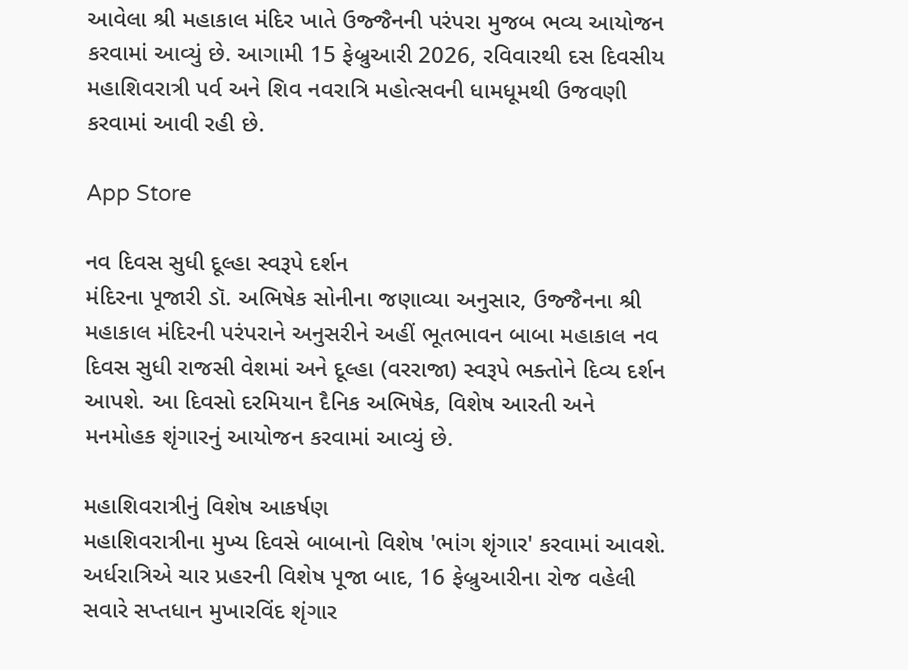આવેલા શ્રી મહાકાલ મંદિર ખાતે ઉજ્જૈનની પરંપરા મુજબ ભવ્ય આયોજન કરવામાં આવ્યું છે. આગામી 15 ફેબ્રુઆરી 2026, રવિવારથી દસ દિવસીય મહાશિવરાત્રી પર્વ અને શિવ નવરાત્રિ મહોત્સવની ધામધૂમથી ઉજવણી કરવામાં આવી રહી છે.

App Store

નવ દિવસ સુધી દૂલ્હા સ્વરૂપે દર્શન
મંદિરના પૂજારી ડૉ. અભિષેક સોનીના જણાવ્યા અનુસાર, ઉજ્જૈનના શ્રી મહાકાલ મંદિરની પરંપરાને અનુસરીને અહીં ભૂતભાવન બાબા મહાકાલ નવ દિવસ સુધી રાજસી વેશમાં અને દૂલ્હા (વરરાજા) સ્વરૂપે ભક્તોને દિવ્ય દર્શન આપશે. આ દિવસો દરમિયાન દૈનિક અભિષેક, વિશેષ આરતી અને મનમોહક શૃંગારનું આયોજન કરવામાં આવ્યું છે.

મહાશિવરાત્રીનું વિશેષ આકર્ષણ
મહાશિવરાત્રીના મુખ્ય દિવસે બાબાનો વિશેષ 'ભાંગ શૃંગાર' કરવામાં આવશે. અર્ધરાત્રિએ ચાર પ્રહરની વિશેષ પૂજા બાદ, 16 ફેબ્રુઆરીના રોજ વહેલી સવારે સપ્તધાન મુખારવિંદ શૃંગાર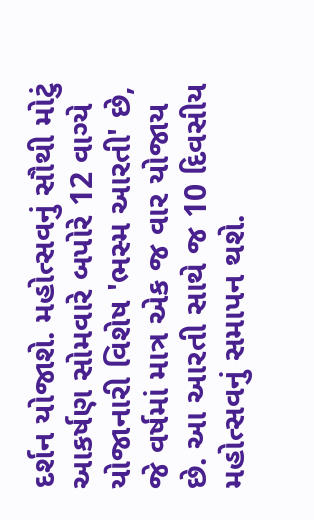દર્શન યોજાશે. મહોત્સવનું સૌથી મોટું આકર્ષણ સોમવારે બપોરે 12 વાગ્યે યોજાનારી વિશેષ 'ભસ્મ આરતી' છે, જે વર્ષમાં માત્ર એક જ વાર યોજાય છે. આ આરતી સાથે જ 10 દિવસીય મહોત્સવનું સમાપન થશે.